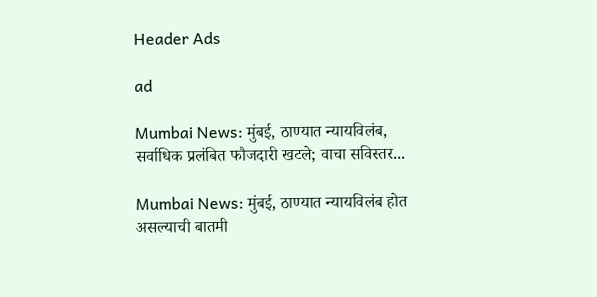Header Ads

ad

Mumbai News: मुंबई, ठाण्यात न्यायविलंब, सर्वाधिक प्रलंबित फौजदारी खटले; वाचा सविस्तर...

Mumbai News: मुंबई, ठाण्यात न्यायविलंब होत असल्याची बातमी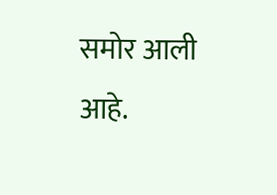समोर आली आहे.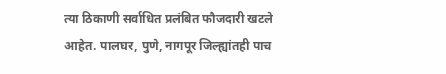त्या ठिकाणी सर्वाधित प्रलंबित फौजदारी खटले आहेत. पालघर, पुणे, नागपूर जिल्ह्यांतही पाच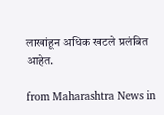लाखांहून अधिक खटले प्रलंबित आहेत.

from Maharashtra News in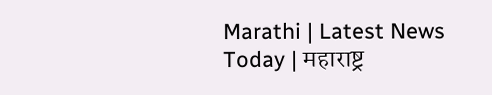Marathi | Latest News Today | महाराष्ट्र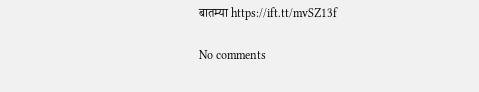बातम्या https://ift.tt/mvSZ13f

No comments